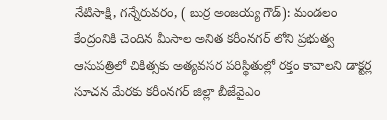నేటిసాక్షి, గన్నేరువరం, ( బుర్ర అంజయ్య గౌడ్): మండలం కేంద్రంనికి చెందిన మీసాల అనిత కరీంనగర్ లోని ప్రభుత్వ ఆసుపత్రిలో చికిత్సకు అత్యవసర పరిస్థితుల్లో రక్తం కావాలని డాక్టర్ల సూచన మేరకు కరీంనగర్ జిల్లా బీజేవైఎం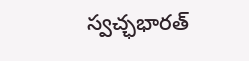స్వచ్ఛభారత్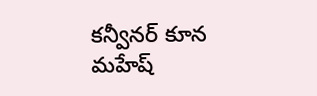కన్వీనర్ కూన మహేష్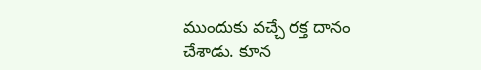ముందుకు వచ్చే రక్త దానం చేశాడు. కూన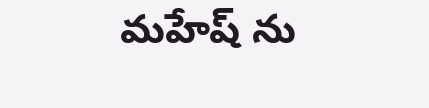మహేష్ ను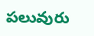పలువురు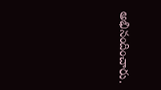అభినందించారు.